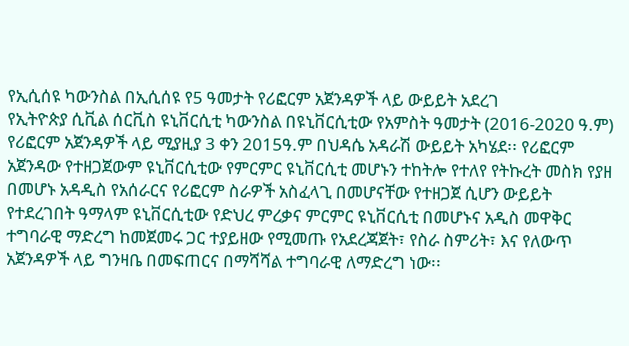የኢሲሰዩ ካውንስል በኢሲሰዩ የ5 ዓመታት የሪፎርም አጀንዳዎች ላይ ውይይት አደረገ
የኢትዮጵያ ሲቪል ሰርቪስ ዩኒቨርሲቲ ካውንስል በዩኒቨርሲቲው የአምስት ዓመታት (2016-2020 ዓ.ም) የሪፎርም አጀንዳዎች ላይ ሚያዚያ 3 ቀን 2015ዓ.ም በህዳሴ አዳራሽ ውይይት አካሄደ፡፡ የሪፎርም አጀንዳው የተዘጋጀውም ዩኒቨርሲቲው የምርምር ዩኒቨርሲቲ መሆኑን ተከትሎ የተለየ የትኩረት መስክ የያዘ በመሆኑ አዳዲስ የአሰራርና የሪፎርም ስራዎች አስፈላጊ በመሆናቸው የተዘጋጀ ሲሆን ውይይት የተደረገበት ዓማላም ዩኒቨርሲቲው የድህረ ምረቃና ምርምር ዩኒቨርሲቲ በመሆኑና አዲስ መዋቅር ተግባራዊ ማድረግ ከመጀመሩ ጋር ተያይዘው የሚመጡ የአደረጃጀት፣ የስራ ስምሪት፣ እና የለውጥ አጀንዳዎች ላይ ግንዛቤ በመፍጠርና በማሻሻል ተግባራዊ ለማድረግ ነው፡፡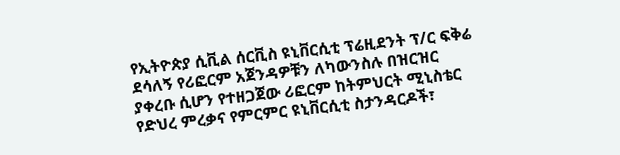የኢትዮጵያ ሲቪል ሰርቪስ ዩኒቨርሲቲ ፕሬዚደንት ፕ/ር ፍቅሬ ደሳለኝ የሪፎርም አጀንዳዎቹን ለካውንስሉ በዝርዝር ያቀረቡ ሲሆን የተዘጋጀው ሪፎርም ከትምህርት ሚኒስቴር የድህረ ምረቃና የምርምር ዩኒቨርሲቲ ስታንዳርዶች፣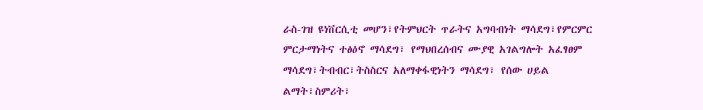ራስ-ገዝ ዩነቨርሲቲ መሆን፣የትምህርት ጥራትና አግባብነት ማሳደግ፣የምርምር ምርታማነትና ተፅዕኖ ማሳደግ፣ የማህበረሰብና ሙያዊ አገልግሎት አፈፃፀም ማሳደግ፣ትብብር፣ትስስርና አለማቀፋዊነትን ማሳደግ፣ የሰው ሀይል ልማት፣ስምሪት፣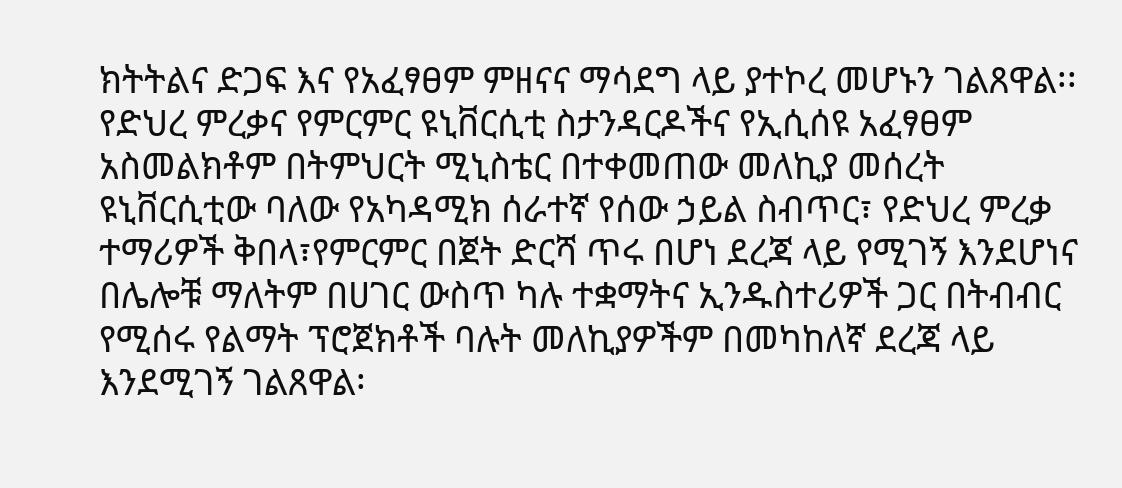ክትትልና ድጋፍ እና የአፈፃፀም ምዘናና ማሳደግ ላይ ያተኮረ መሆኑን ገልጸዋል፡፡
የድህረ ምረቃና የምርምር ዩኒቨርሲቲ ስታንዳርዶችና የኢሲሰዩ አፈፃፀም አስመልክቶም በትምህርት ሚኒስቴር በተቀመጠው መለኪያ መሰረት ዩኒቨርሲቲው ባለው የአካዳሚክ ሰራተኛ የሰው ኃይል ስብጥር፣ የድህረ ምረቃ ተማሪዎች ቅበላ፣የምርምር በጀት ድርሻ ጥሩ በሆነ ደረጃ ላይ የሚገኝ እንደሆነና በሌሎቹ ማለትም በሀገር ውስጥ ካሉ ተቋማትና ኢንዱስተሪዎች ጋር በትብብር የሚሰሩ የልማት ፕሮጀክቶች ባሉት መለኪያዎችም በመካከለኛ ደረጃ ላይ እንደሚገኝ ገልጸዋል፡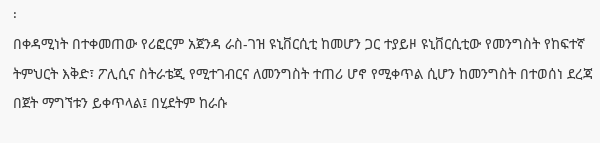፡
በቀዳሚነት በተቀመጠው የሪፎርም አጀንዳ ራስ-ገዝ ዩኒቨርሲቲ ከመሆን ጋር ተያይዞ ዩኒቨርሲቲው የመንግስት የከፍተኛ ትምህርት እቅድ፣ ፖሊሲና ስትራቴጂ የሚተገብርና ለመንግስት ተጠሪ ሆኖ የሚቀጥል ሲሆን ከመንግስት በተወሰነ ደረጃ በጀት ማግኘቱን ይቀጥላል፤ በሂደትም ከራሱ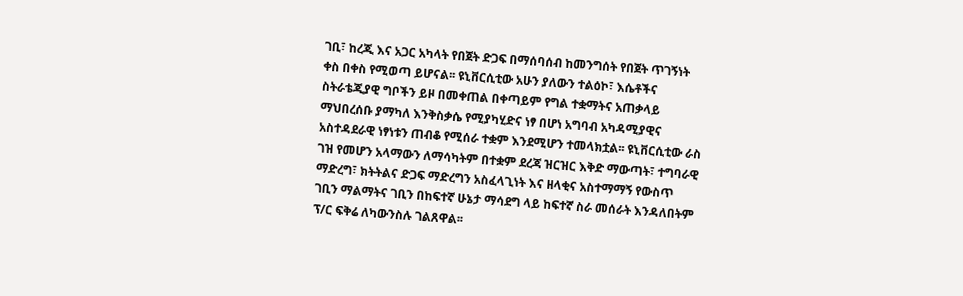ገቢ፣ ከረጂ እና አጋር አካላት የበጀት ድጋፍ በማሰባሰብ ከመንግሰት የበጀት ጥገኝነት ቀስ በቀስ የሚወጣ ይሆናል፡፡ ዩኒቨርሲቲው አሁን ያለውን ተልዕኮ፣ እሴቶችና ስትራቴጂያዊ ግቦችን ይዞ በመቀጠል በቀጣይም የግል ተቋማትና አጠቃላይ ማህበረሰቡ ያማካለ እንቅስቃሴ የሚያካሂድና ነፃ በሆነ አግባብ አካዳሚያዊና አስተዳደራዊ ነፃነቱን ጠብቆ የሚሰራ ተቋም እንደሚሆን ተመላክቷል፡፡ ዩኒቨርሲቲው ራስ ገዝ የመሆን አላማውን ለማሳካትም በተቋም ደረጃ ዝርዝር እቅድ ማውጣት፣ ተግባራዊ ማድረግ፣ ክትትልና ድጋፍ ማድረግን አስፈላጊነት እና ዘላቂና አስተማማኝ የውስጥ ገቢን ማልማትና ገቢን በከፍተኛ ሁኔታ ማሳደግ ላይ ከፍተኛ ስራ መሰራት እንዳለበትም ፕ/ር ፍቅሬ ለካውንስሉ ገልጸዋል፡፡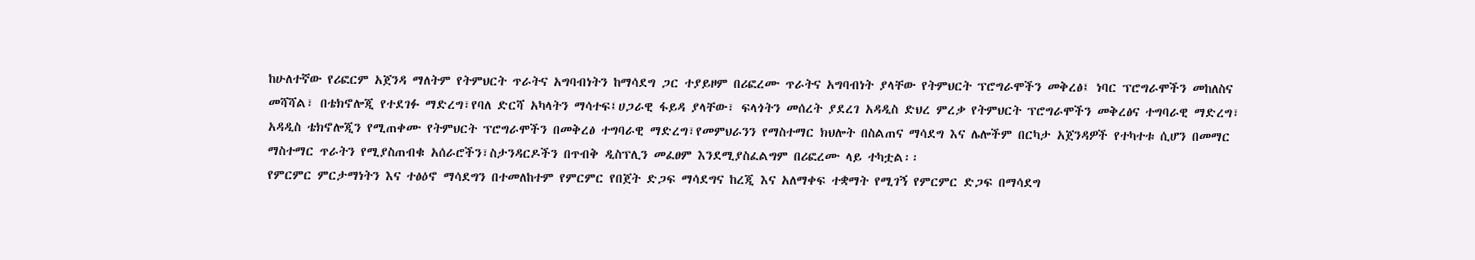ከሁለተኛው የሪፎርም አጀንዳ ማለትም የትምህርት ጥራትና አግባብነትን ከማሳደግ ጋር ተያይዞም በሪፎረሙ ጥራትና አግባብነት ያላቸው የትምህርት ፕሮግራሞችን መቅረፅ፤ ነባር ፕሮግራሞችን መከለስና መሻሻል፣ በቴክኖሎጂ የተደገፉ ማድረግ፣የባለ ድርሻ አካላትን ማሳተፍ፤ሀጋራዊ ፋይዳ ያላቸው፣ ፍላጎትን መሰረት ያደረገ አዳዲስ ድህረ ምረቃ የትምህርት ፕሮግራሞችን መቅረፅና ተግባራዊ ማድረግ፣ አዳዲስ ቴክኖሎጂን የሚጠቀሙ የትምህርት ፕሮግራሞችን በመቅረፅ ተግባራዊ ማድረግ፣የመምህራንን የማስተማር ክህሎት በስልጠና ማሳደግ እና ሌሎችም በርካታ አጀንዳዎች የተካተቱ ሲሆን በመማር ማስተማር ጥራትን የሚያስጠብቁ አሰራሮችን፣ስታንዳርዶችን በጥብቅ ዲስፕሊን መፈፀም እንደሚያስፈልግም በሪፎረሙ ላይ ተካቷል፡፡
የምርምር ምርታማነትን እና ተፅዕኖ ማሳደግን በተመለከተም የምርምር የበጀት ድጋፍ ማሳደግና ከረጂ እና አለማቀፍ ተቋማት የሚገኝ የምርምር ድጋፍ በማሳደግ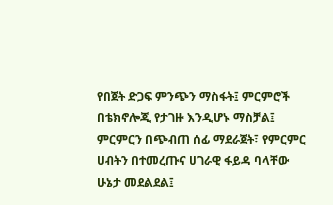የበጀት ድጋፍ ምንጭን ማስፋት፤ ምርምሮች በቴክኖሎጂ የታገዙ እንዲሆኑ ማስቻል፤ ምርምርን በጭብጠ ሰፊ ማደራጀት፣ የምርምር ሀብትን በተመረጡና ሀገራዊ ፋይዳ ባላቸው ሁኔታ መደልደል፤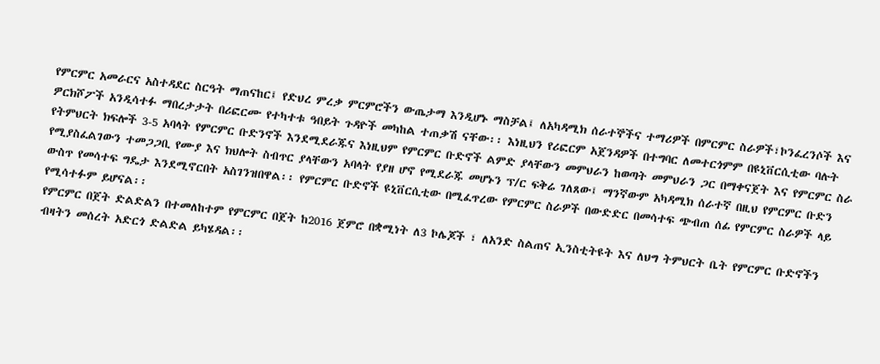የምርምር አመራርና አስተዳደር ስርዓት ማጠናከር፤ የድህረ ምረቃ ምርምሮችን ውጤታማ እንዲሆኑ ማስቻል፤ ለአካዳሚክ ሰራተኞችና ተማሪዎች በምርምር ስራዎች፣ኮንፈረንሶች እና ዎርክሾፖች አንዲሳተፉ ማበረታታት በሪፎርሙ የተካተቱ ዓበይት ጉዳዮች መካከል ተጠቃሽ ናቸው፡፡ እነዚህን የሪፎርም አጀንዳዎች በተግባር ለመተርጎምም በዩኒቨርሲቲው ባሉት የትምህርት ክፍሎች 3-5 አባላት የምርምር ቡድንኖች እንደሚደራጁና እነዚህም የምርምር ቡድኖች ልምድ ያላቸውን መምህራን ከወጣት መምህራን ጋር በማቀናጀት እና የምርምር ስራ የሚያስፈልገውን ተመጋጋቢ የሙያ እና ክህሎት ስብጥር ያላቸውን አባላት የያዘ ሆኖ የሚደራጁ መሆኑን ፕ/ር ፍቅሬ ገለጸው፤ ማንኛውም አካዳሚክ ሰራተኛ በዚህ የምርምር ቡድን ውስጥ የመሳተፍ ግዴታ እንደሚኖርበት አስገንዝበዋል፡፡ የምርምር ቡድኖች ዩኒቨርሲቲው በሚፈጥረው የምርምር ስራዎች በውድድር በመሳተፍ ጭብጠ ሰፊ የምርምር ስራዎች ላይ የሚሳተፉም ይሆናል፡፡
የምርምር በጀት ድልድልን በተመለከተም የምርምር በጀት ከ2016 ጀምሮ በቋሚነት ለ3 ኮሌጆች ፣ ለአንድ ስልጠና ኢንስቲትዩት እና ለህግ ትምህርት ቤት የምርምር ቡድኖችን ብዛትን መሰረት አድርጎ ድልድል ይካሄዳል፡፡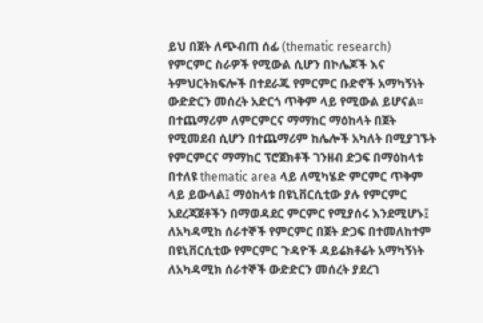ይህ በጀት ለጭብጠ ሰፊ (thematic research) የምርምር ስራዎች የሚውል ሲሆን በኮሌጆች እና ትምህርትክፍሎች በተደራጁ የምርምር ቡድኖች አማካኝነት ውድድርን መሰረት አድርጎ ጥቅም ላይ የሚውል ይሆናል፡፡ በተጨማሪም ለምርምርና ማማከር ማዕከላት በጀት የሚመደብ ሲሆን በተጨማሪም ከሌሎች አካለት በሚያገኙት የምርምርና ማማከር ፕሮጀክቶች ገንዘብ ድጋፍ በማዕከላቱ በተለዩ thematic area ላይ ለሚካሄድ ምርምር ጥቅም ላይ ይውላል፤ ማዕከላቱ በዩኒቨርሲቲው ያሉ የምርምር አደረጃጀቶችን በማወዳደር ምርምር የሚያሰሩ እንደሚሆኑ፤ ለአካዳሚከ ሰራተኞች የምርምር በጀት ድጋፍ በተመለከተም በዩኒቨርሲቲው የምርምር ጉዳዮች ዳይሬክቶሬት አማካኝነት ለአካዳሚክ ሰራተኞች ውድድርን መሰረት ያደረገ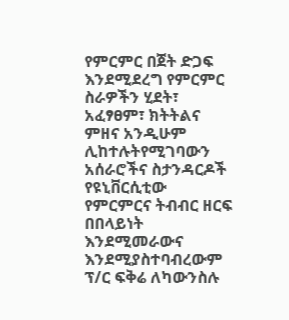የምርምር በጀት ድጋፍ እንደሚደረግ የምርምር ስራዎችን ሂደት፣ አፈፃፀም፣ ክትትልና ምዘና አንዲሁም ሊከተሉትየሚገባውን አሰራሮችና ስታንዳርዶች የዩኒቨርሲቲው የምርምርና ትብብር ዘርፍ በበላይነት እንደሚመራውና እንደሚያስተባብረውም ፕ/ር ፍቅሬ ለካውንስሉ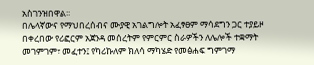አስገንዝበዋል፡፡
በሌላኛውና የማህበረሰብና ሙያዊ አገልግሎት አፈፃፀም ማሳደግን ጋር ተያይዞ በቀረበው የሪፎርም አጀንዳ መሰረትም የምርምር ስራዎችን ለሌሎች ተቋማት መገምገም፣ መፈተን፤ የካሪኩለም ክለሳ ማካሄድ የመፅሐፍ ግምገማ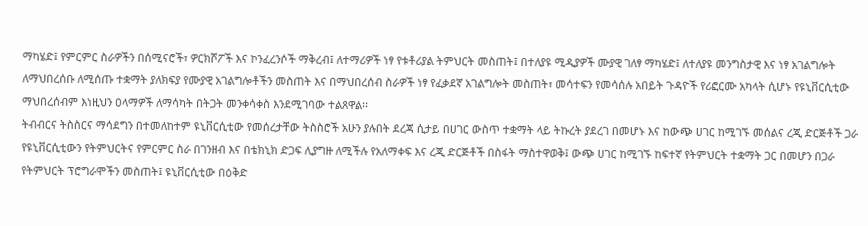ማካሄድ፤ የምርምር ስራዎችን በሰሚናሮች፣ ዎርክሾፖች እና ኮንፈረንሶች ማቅረብ፤ ለተማሪዎች ነፃ የቱቶሪያል ትምህርት መስጠት፤ በተለያዩ ሚዲያዎች ሙያዊ ገለፃ ማካሄድ፤ ለተለያዩ መንግስታዊ እና ነፃ አገልግሎት ለማህበረሰቡ ለሚሰጡ ተቋማት ያለክፍያ የሙያዊ አገልግሎቶችን መስጠት እና በማህበረሰብ ስራዎች ነፃ የፈቃደኛ አገልግሎት መስጠት፣ መሳተፍን የመሳሰሉ አበይት ጉዳዮች የሪፎርሙ አካላት ሲሆኑ የዩኒቨርሲቲው ማህበረሰብም እነዚህን ዐላማዎች ለማሳካት በትጋት መንቀሳቀስ እንደሚገባው ተልጸዋል፡፡
ትብብርና ትስስርና ማሳደግን በተመለከተም ዩኒቨርሲቲው የመሰረታቸው ትስስሮች አሁን ያሉበት ደረጃ ሲታይ በሀገር ውስጥ ተቋማት ላይ ትኩረት ያደረገ በመሆኑ እና ከውጭ ሀገር ከሚገኙ መሰልና ረጂ ድርጅቶች ጋራ የዩኒቨርሲቲውን የትምህርትና የምርምር ስራ በገንዘብ እና በቴክኒክ ድጋፍ ሊያግዙ ለሚችሉ የአለማቀፍ እና ረጂ ድርጅቶች በስፋት ማስተዋወቅ፤ ውጭ ሀገር ከሚገኙ ከፍተኛ የትምህርት ተቋማት ጋር በመሆን በጋራ የትምህርት ፕሮግራሞችን መስጠት፤ ዩኒቨርሲቲው በዕቅድ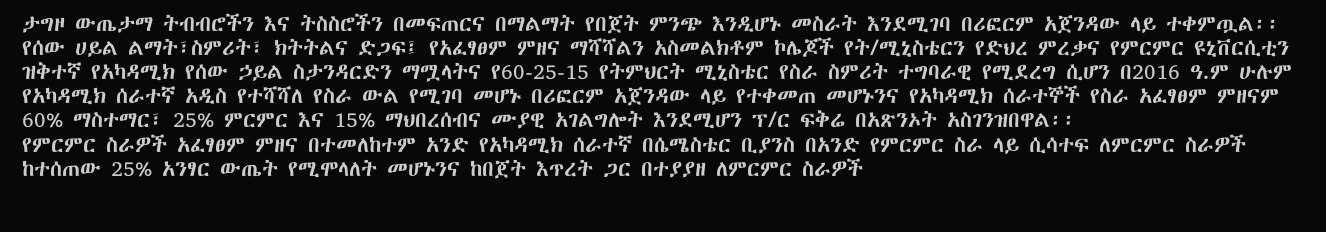ታግዞ ውጤታማ ትብብሮችን እና ትስስሮችን በመፍጠርና በማልማት የበጀት ምንጭ እንዲሆኑ መስራት እንደሚገባ በሪፎርም አጀንዳው ላይ ተቀምጧል፡፡
የሰው ሀይል ልማት፣ስምሪት፣ ክትትልና ድጋፍ፤ የአፈፃፀም ምዘና ማሻሻልን አስመልክቶም ኮሌጆች የት/ሚኒስቴርን የድህረ ምረቃና የምርምር ዩኒቨርሲቲን ዝቅተኛ የአካዳሚክ የሰው ኃይል ስታንዳርድን ማሟላትና የ60-25-15 የትምህርት ሚኒስቴር የስራ ስምሪት ተግባራዊ የሚደረግ ሲሆን በ2016 ዓ.ም ሁሉም የአካዳሚክ ሰራተኛ አዲስ የተሻሻለ የስራ ውል የሚገባ መሆኑ በሪፎርም አጀንዳው ላይ የተቀመጠ መሆኑንና የአካዳሚክ ሰራተኞች የስራ አፈፃፀም ምዘናም 60% ማስተማር፣ 25% ምርምር እና 15% ማህበረሰብና ሙያዊ አገልግሎት እንደሚሆን ፕ/ር ፍቅሬ በአጽንኦት አስገንዝበዋል፡፡
የምርምር ስራዎች አፈፃፀም ምዘና በተመለከተም አንድ የአካዳሚክ ሰራተኛ በሴሜስቴር ቢያንስ በአንድ የምርምር ስራ ላይ ሲሳተፍ ለምርምር ስራዎች ከተሰጠው 25% አንፃር ውጤት የሚሞላለት መሆኑንና ከበጀት እጥረት ጋር በተያያዘ ለምርምር ስራዎች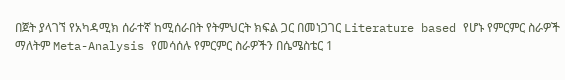በጀት ያላገኘ የአካዳሚክ ሰራተኛ ከሚሰራበት የትምህርት ክፍል ጋር በመነጋገር Literature based የሆኑ የምርምር ስራዎች ማለትም Meta-Analysis የመሳሰሉ የምርምር ስራዎችን በሴሜስቴር 1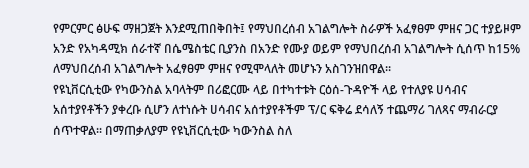የምርምር ፅሁፍ ማዘጋጀት እንደሚጠበቅበት፤ የማህበረሰብ አገልግሎት ስራዎች አፈፃፀም ምዘና ጋር ተያይዞም አንድ የአካዳሚክ ሰራተኛ በሴሜስቴር ቢያንስ በአንድ የሙያ ወይም የማህበረሰብ አገልግሎት ሲሰጥ ከ15% ለማህበረሰብ አገልግሎት አፈፃፀም ምዘና የሚሞላለት መሆኑን አስገንዝበዋል፡፡
የዩኒቨርሲቲው የካውንስል አባላትም በሪፎርሙ ላይ በተካተቱት ርዕሰ-ጉዳዮች ላይ የተለያዩ ሀሳብና አሰተያየቶችን ያቀረቡ ሲሆን ለተነሱት ሀሳብና አሰተያየቶችም ፕ/ር ፍቅሬ ደሳለኝ ተጨማሪ ገለጻና ማብራርያ ሰጥተዋል፡፡ በማጠቃለያም የዩኒቨርሲቲው ካውንስል ስለ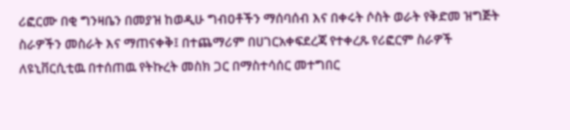ሪፎርሙ በቂ ግንዛቤን በመያዝ ከወዲሁ ግብዐቶችን ማሰባሰብ እና በቀሩት ሶስት ወራት የቅድመ ዝግጅት ስራዎችን መስራት እና ማጠናቀቅ፤ በተጨማሪም በሀገርአቀፍደረጃ የተቀረጹ የሪፎርም ስራዎች ለዩኒቨርሲቲዉ በተሰጠዉ የትኩረት መስክ ጋር በማስተሳሰር መተግበር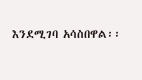እንደሚገባ አሳስበዋል፡፡